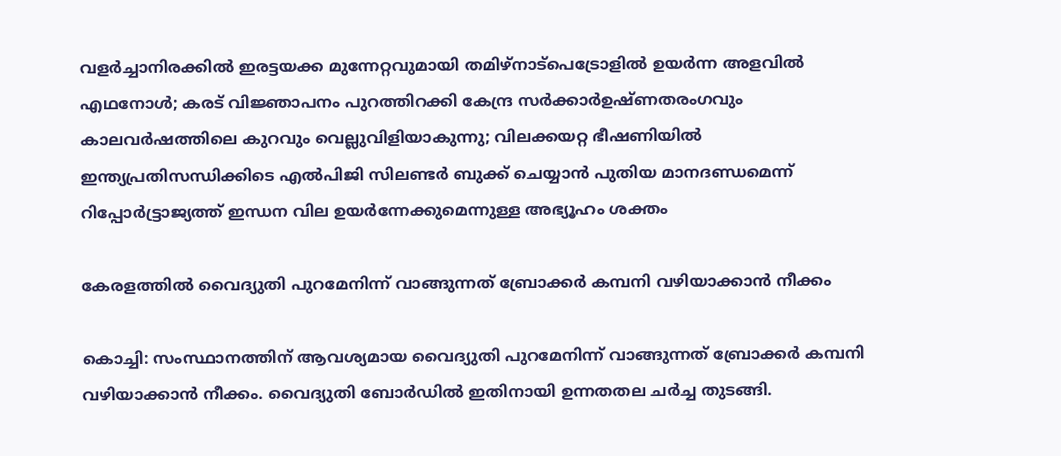വളർച്ചാനിരക്കിൽ ഇരട്ടയക്ക മുന്നേറ്റവുമായി തമിഴ്നാട്പെട്രോളിൽ ഉയർന്ന അളവിൽ എഥനോൾ; കരട് വിജ്ഞാപനം പുറത്തിറക്കി കേന്ദ്ര സർക്കാർഉഷ്ണതരംഗവും കാലവർഷത്തിലെ കുറവും വെല്ലുവിളിയാകുന്നു; വിലക്കയറ്റ ഭീഷണിയില്‍ ഇന്ത്യപ്രതിസന്ധിക്കിടെ എൽപിജി സിലണ്ടർ ബുക്ക് ചെയ്യാൻ പുതിയ മാനദണ്ഡമെന്ന് റിപ്പോര്‍ട്ട്രാജ്യത്ത് ഇന്ധന വില ഉയർന്നേക്കുമെന്നുള്ള അഭ്യൂഹം ശക്തം

കേരളത്തിൽ വൈദ്യുതി പുറമേനിന്ന് വാങ്ങുന്നത് ബ്രോക്കർ കമ്പനി വഴിയാക്കാൻ നീക്കം

കൊച്ചി: സംസ്ഥാനത്തിന് ആവശ്യമായ വൈദ്യുതി പുറമേനിന്ന് വാങ്ങുന്നത് ബ്രോക്കർ കമ്പനി വഴിയാക്കാൻ നീക്കം. വൈദ്യുതി ബോർഡില്‍ ഇതിനായി ഉന്നതതല ചർച്ച തുടങ്ങി.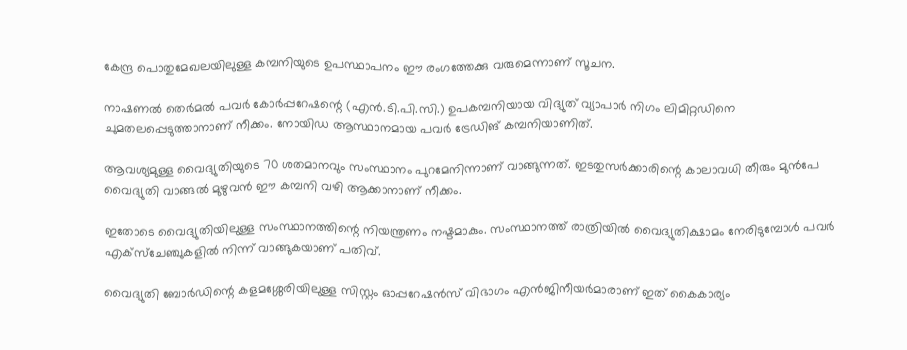കേന്ദ്ര പൊതുമേഖലയിലുള്ള കമ്പനിയുടെ ഉപസ്ഥാപനം ഈ രംഗത്തേക്കു വരുമെന്നാണ് സൂചന.

നാഷണല്‍ തെർമല്‍ പവർ കോർപ്പറേഷന്റെ (എൻ.ടി.പി.സി.) ഉപകമ്പനിയായ വിദ്യുത് വ്യാപാർ നിഗം ലിമിറ്റഡിനെ ചുമതലപ്പെടുത്താനാണ് നീക്കം. നോയിഡ ആസ്ഥാനമായ പവർ ട്രേഡിങ് കമ്പനിയാണിത്.

ആവശ്യമുള്ള വൈദ്യുതിയുടെ 70 ശതമാനവും സംസ്ഥാനം പുറമേനിന്നാണ് വാങ്ങുന്നത്. ഇടതുസർക്കാരിന്റെ കാലാവധി തീരും മുൻപേ വൈദ്യുതി വാങ്ങല്‍ മുഴുവൻ ഈ കമ്പനി വഴി ആക്കാനാണ് നീക്കം.

ഇതോടെ വൈദ്യുതിയിലുള്ള സംസ്ഥാനത്തിന്റെ നിയന്ത്രണം നഷ്ടമാകും. സംസ്ഥാനത്ത് രാത്രിയില്‍ വൈദ്യുതിക്ഷാമം നേരിടുമ്പോള്‍ പവർ എക്സ്ചേഞ്ചുകളില്‍ നിന്ന് വാങ്ങുകയാണ് പതിവ്.

വൈദ്യുതി ബോർഡിന്റെ കളമശ്ശേരിയിലുള്ള സിസ്റ്റം ഓപ്പറേഷൻസ് വിഭാഗം എൻജിനീയർമാരാണ് ഇത് കൈകാര്യം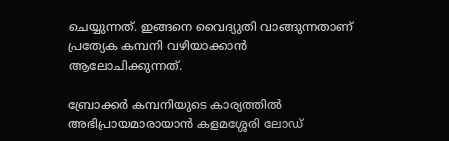ചെയ്യുന്നത്. ഇങ്ങനെ വൈദ്യുതി വാങ്ങുന്നതാണ് പ്രത്യേക കമ്പനി വഴിയാക്കാൻ ആലോചിക്കുന്നത്.

ബ്രോക്കർ കമ്പനിയുടെ കാര്യത്തില്‍ അഭിപ്രായമാരായാൻ കളമശ്ശേരി ലോഡ്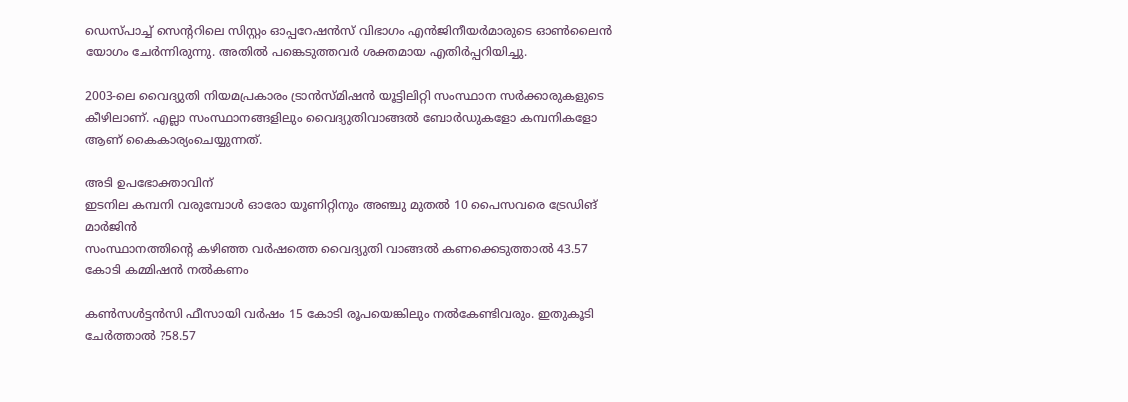ഡെസ്പാച്ച്‌ സെന്ററിലെ സിസ്റ്റം ഓപ്പറേഷൻസ് വിഭാഗം എൻജിനീയർമാരുടെ ഓണ്‍ലൈൻ യോഗം ചേർന്നിരുന്നു. അതില്‍ പങ്കെടുത്തവർ ശക്തമായ എതിർപ്പറിയിച്ചു.

2003-ലെ വൈദ്യുതി നിയമപ്രകാരം ട്രാൻസ്മിഷൻ യൂട്ടിലിറ്റി സംസ്ഥാന സർക്കാരുകളുടെ കീഴിലാണ്. എല്ലാ സംസ്ഥാനങ്ങളിലും വൈദ്യുതിവാങ്ങല്‍ ബോർഡുകളോ കമ്പനികളോ ആണ് കൈകാര്യംചെയ്യുന്നത്.

അടി ഉപഭോക്താവിന്
ഇടനില കമ്പനി വരുമ്പോള്‍ ഓരോ യൂണിറ്റിനും അഞ്ചു മുതല്‍ 10 പൈസവരെ ട്രേഡിങ് മാർജിൻ
സംസ്ഥാനത്തിന്റെ കഴിഞ്ഞ വർഷത്തെ വൈദ്യുതി വാങ്ങല്‍ കണക്കെടുത്താല്‍ 43.57 കോടി കമ്മിഷൻ നല്‍കണം

കണ്‍സള്‍ട്ടൻസി ഫീസായി വർഷം 15 കോടി രൂപയെങ്കിലും നല്‍കേണ്ടിവരും. ഇതുകൂടി ചേർത്താല്‍ ?58.57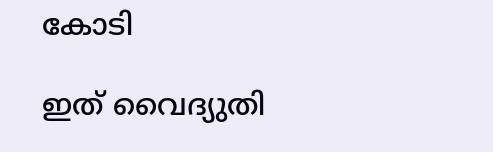കോടി

ഇത് വൈദ്യുതി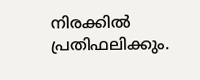നിരക്കില്‍ പ്രതിഫലിക്കും.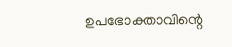ഉപഭോക്താവിന്റെ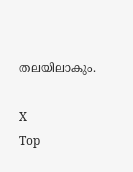തലയിലാകും.

X
Top